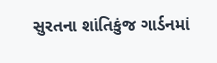સુરતના શાંતિકુંજ ગાર્ડનમાં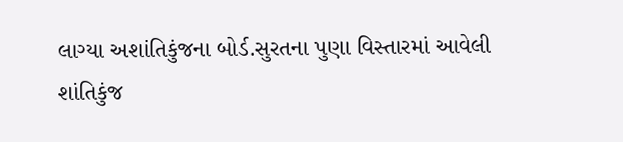લાગ્યા અશાંતિકુંજના બોર્ડ.સુરતના પુણા વિસ્તારમાં આવેલી શાંતિકુંજ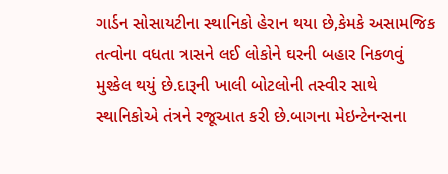ગાર્ડન સોસાયટીના સ્થાનિકો હેરાન થયા છે,કેમકે અસામજિક તત્વોના વધતા ત્રાસને લઈ લોકોને ઘરની બહાર નિકળવું મુશ્કેલ થયું છે.દારૂની ખાલી બોટલોની તસ્વીર સાથે સ્થાનિકોએ તંત્રને રજૂઆત કરી છે.બાગના મેઇન્ટેનન્સના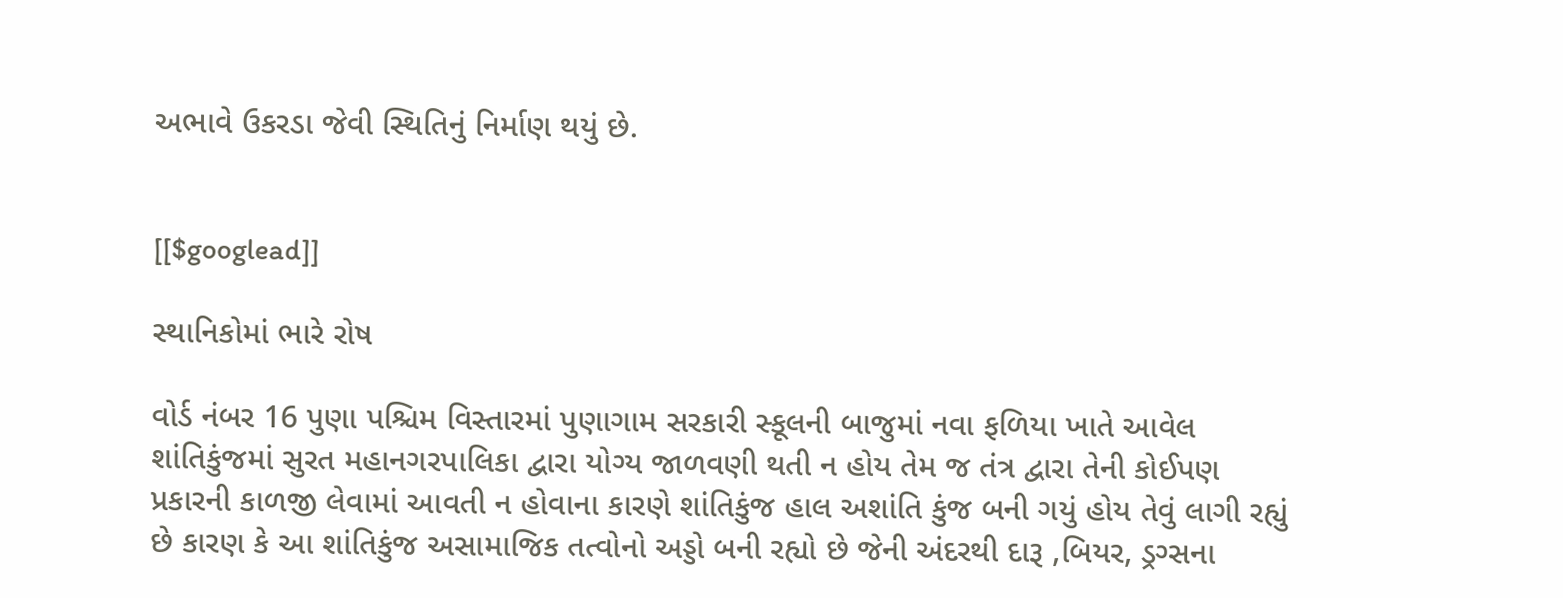અભાવે ઉકરડા જેવી સ્થિતિનું નિર્માણ થયું છે.


[[$googlead]]

સ્થાનિકોમાં ભારે રોષ

વોર્ડ નંબર 16 પુણા પશ્ચિમ વિસ્તારમાં પુણાગામ સરકારી સ્કૂલની બાજુમાં નવા ફળિયા ખાતે આવેલ શાંતિકુંજમાં સુરત મહાનગરપાલિકા દ્વારા યોગ્ય જાળવણી થતી ન હોય તેમ જ તંત્ર દ્વારા તેની કોઈપણ પ્રકારની કાળજી લેવામાં આવતી ન હોવાના કારણે શાંતિકુંજ હાલ અશાંતિ કુંજ બની ગયું હોય તેવું લાગી રહ્યું છે કારણ કે આ શાંતિકુંજ અસામાજિક તત્વોનો અડ્ડો બની રહ્યો છે જેની અંદરથી દારૂ ,બિયર, ડ્રગ્સના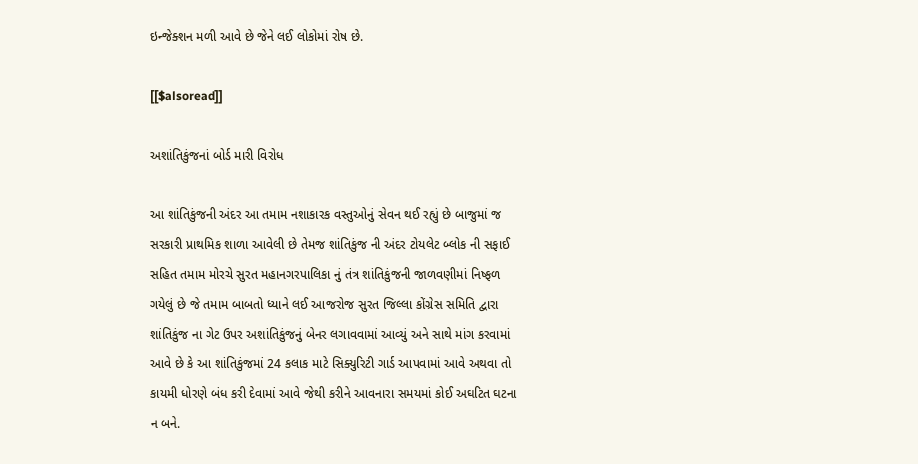ઇન્જેક્શન મળી આવે છે જેને લઈ લોકોમાં રોષ છે.

[[$alsoread]]

અશાંતિકુંજનાં બોર્ડ મારી વિરોધ

આ શાંતિકુંજની અંદર આ તમામ નશાકારક વસ્તુઓનું સેવન થઈ રહ્યું છે બાજુમાં જ સરકારી પ્રાથમિક શાળા આવેલી છે તેમજ શાંતિકુંજ ની અંદર ટોયલેટ બ્લોક ની સફાઈ સહિત તમામ મોરચે સુરત મહાનગરપાલિકા નું તંત્ર શાંતિકુંજની જાળવણીમાં નિષ્ફળ ગયેલું છે જે તમામ બાબતો ધ્યાને લઈ આજરોજ સુરત જિલ્લા કોંગ્રેસ સમિતિ દ્વારા શાંતિકુંજ ના ગેટ ઉપર અશાંતિકુંજનું બેનર લગાવવામાં આવ્યું અને સાથે માંગ કરવામાં આવે છે કે આ શાંતિકુંજમાં 24 કલાક માટે સિક્યુરિટી ગાર્ડ આપવામાં આવે અથવા તો કાયમી ધોરણે બંધ કરી દેવામાં આવે જેથી કરીને આવનારા સમયમાં કોઈ અઘટિત ઘટના ન બને.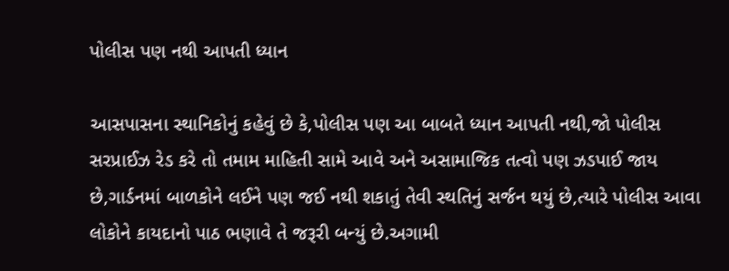પોલીસ પણ નથી આપતી ધ્યાન

આસપાસના સ્થાનિકોનું કહેવું છે કે,પોલીસ પણ આ બાબતે ધ્યાન આપતી નથી,જો પોલીસ સરપ્રાઈઝ રેડ કરે તો તમામ માહિતી સામે આવે અને અસામાજિક તત્વો પણ ઝડપાઈ જાય છે,ગાર્ડનમાં બાળકોને લઈને પણ જઈ નથી શકાતું તેવી સ્થતિનું સર્જન થયું છે,ત્યારે પોલીસ આવા લોકોને કાયદાનો પાઠ ભણાવે તે જરૂરી બન્યું છે.અગામી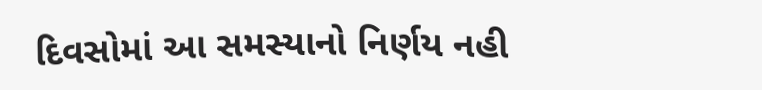દિવસોમાં આ સમસ્યાનો નિર્ણય નહી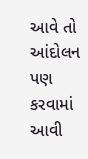આવે તો આંદોલન પણ કરવામાં આવી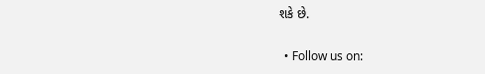શકે છે.

  • Follow us on: